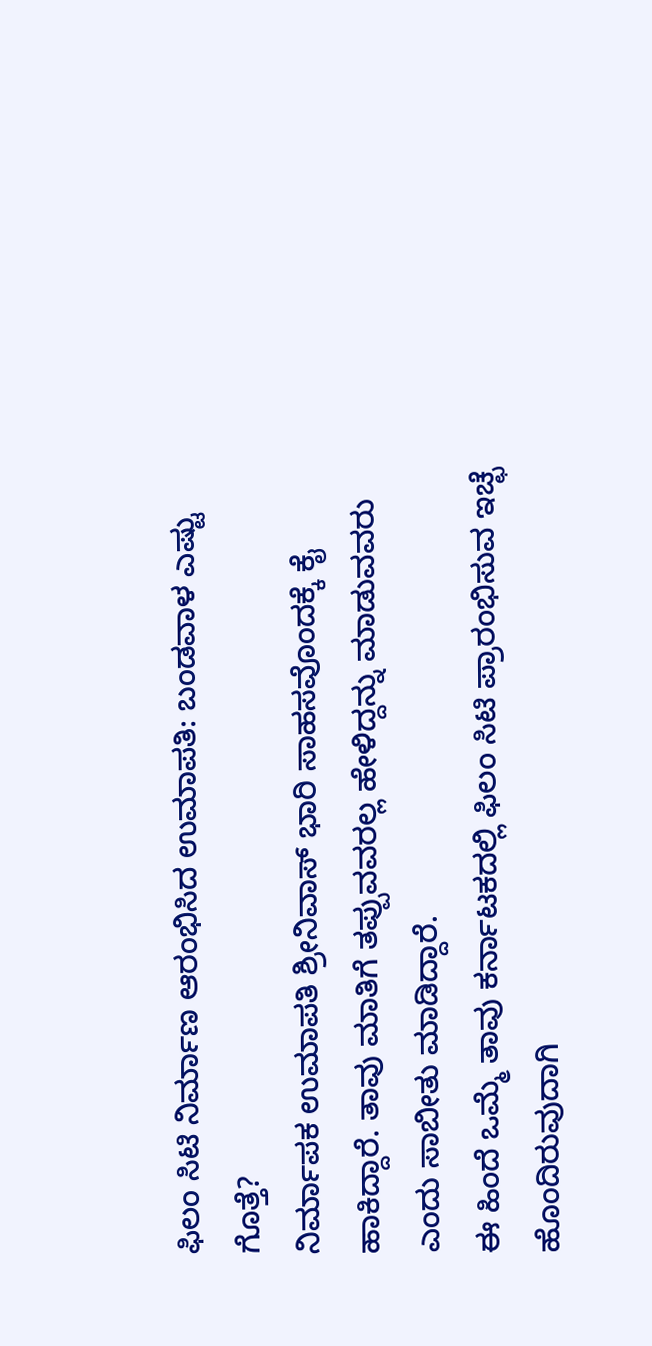ಫಿಲಂ ಸಿಟಿ ನಿರ್ಮಾಣ ಆರಂಭಿಸಿದ ಉಮಾಪತಿ: ಬಂಡವಾಳ ಎಷ್ಟು ಗೊತ್ತೆ?
ನಿರ್ಮಾಪಕ ಉಮಾಪತಿ ಶ್ರೀನಿವಾಸ್ ಭಾರಿ ಸಾಹಸವೊಂದಕ್ಕೆ ಕೈ ಹಾಕಿದ್ದಾರೆ. ತಾವು ಮಾತಿಗೆ ತಪ್ಪುವವರಲ್ಲ ಹೇಳಿದ್ದನ್ನು ಮಾಡುವವರು ಎಂದು ಸಾಬೀತು ಮಾಡಿದ್ದಾರೆ.
ಈ ಹಿಂದೆ ಒಮ್ಮೆ ತಾವು ಕರ್ನಾಟಕದಲ್ಲಿ ಫಿಲಂ ಸಿಟಿ ಪ್ರಾರಂಭಿಸುವ ಇಚ್ಛೆ ಹೊಂದಿರುವುದಾಗಿ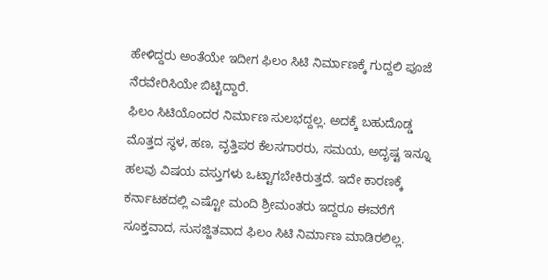ಹೇಳಿದ್ದರು ಅಂತೆಯೇ ಇದೀಗ ಫಿಲಂ ಸಿಟಿ ನಿರ್ಮಾಣಕ್ಕೆ ಗುದ್ದಲಿ ಪೂಜೆ ನೆರವೇರಿಸಿಯೇ ಬಿಟ್ಟಿದ್ದಾರೆ.
ಫಿಲಂ ಸಿಟಿಯೊಂದರ ನಿರ್ಮಾಣ ಸುಲಭದ್ದಲ್ಲ. ಅದಕ್ಕೆ ಬಹುದೊಡ್ಡ ಮೊತ್ತದ ಸ್ಥಳ, ಹಣ, ವೃತ್ತಿಪರ ಕೆಲಸಗಾರರು, ಸಮಯ, ಅದೃಷ್ಟ ಇನ್ನೂ ಹಲವು ವಿಷಯ ವಸ್ತುಗಳು ಒಟ್ಟಾಗಬೇಕಿರುತ್ತದೆ. ಇದೇ ಕಾರಣಕ್ಕೆ ಕರ್ನಾಟಕದಲ್ಲಿ ಎಷ್ಟೋ ಮಂದಿ ಶ್ರೀಮಂತರು ಇದ್ದರೂ ಈವರೆಗೆ ಸೂಕ್ತವಾದ, ಸುಸಜ್ಜಿತವಾದ ಫಿಲಂ ಸಿಟಿ ನಿರ್ಮಾಣ ಮಾಡಿರಲಿಲ್ಲ.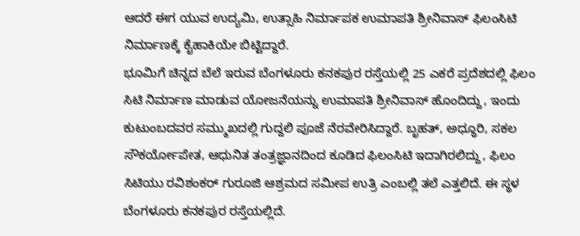ಆದರೆ ಈಗ ಯುವ ಉದ್ಯಮಿ, ಉತ್ಸಾಹಿ ನಿರ್ಮಾಪಕ ಉಮಾಪತಿ ಶ್ರೀನಿವಾಸ್ ಫಿಲಂಸಿಟಿ ನಿರ್ಮಾಣಕ್ಕೆ ಕೈಹಾಕಿಯೇ ಬಿಟ್ಟಿದ್ದಾರೆ.
ಭೂಮಿಗೆ ಚಿನ್ನದ ಬೆಲೆ ಇರುವ ಬೆಂಗಳೂರು ಕನಕಪುರ ರಸ್ತೆಯಲ್ಲಿ 25 ಎಕರೆ ಪ್ರದೆಶದಲ್ಲಿ ಫಿಲಂ ಸಿಟಿ ನಿರ್ಮಾಣ ಮಾಡುವ ಯೋಜನೆಯನ್ನು ಉಮಾಪತಿ ಶ್ರೀನಿವಾಸ್ ಹೊಂದಿದ್ದು, ಇಂದು ಕುಟುಂಬದವರ ಸಮ್ಮುಖದಲ್ಲಿ ಗುದ್ದಲಿ ಪೂಜೆ ನೆರವೇರಿಸಿದ್ದಾರೆ. ಬೃಹತ್, ಅಧ್ಧೂರಿ, ಸಕಲ ಸೌಕರ್ಯೋಪೇತ, ಆಧುನಿತ ತಂತ್ರಜ್ಞಾನದಿಂದ ಕೂಡಿದ ಫಿಲಂಸಿಟಿ ಇದಾಗಿರಲಿದ್ದು, ಫಿಲಂ ಸಿಟಿಯು ರವಿಶಂಕರ್ ಗುರೂಜಿ ಆಶ್ರಮದ ಸಮೀಪ ಉತ್ರಿ ಎಂಬಲ್ಲಿ ತಲೆ ಎತ್ತಲಿದೆ. ಈ ಸ್ಥಳ ಬೆಂಗಳೂರು ಕನಕಪುರ ರಸ್ತೆಯಲ್ಲಿದೆ.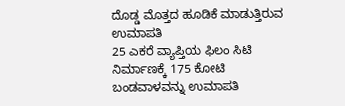ದೊಡ್ಡ ಮೊತ್ತದ ಹೂಡಿಕೆ ಮಾಡುತ್ತಿರುವ ಉಮಾಪತಿ
25 ಎಕರೆ ವ್ಯಾಪ್ತಿಯ ಫಿಲಂ ಸಿಟಿ ನಿರ್ಮಾಣಕ್ಕೆ 175 ಕೋಟಿ ಬಂಡವಾಳವನ್ನು ಉಮಾಪತಿ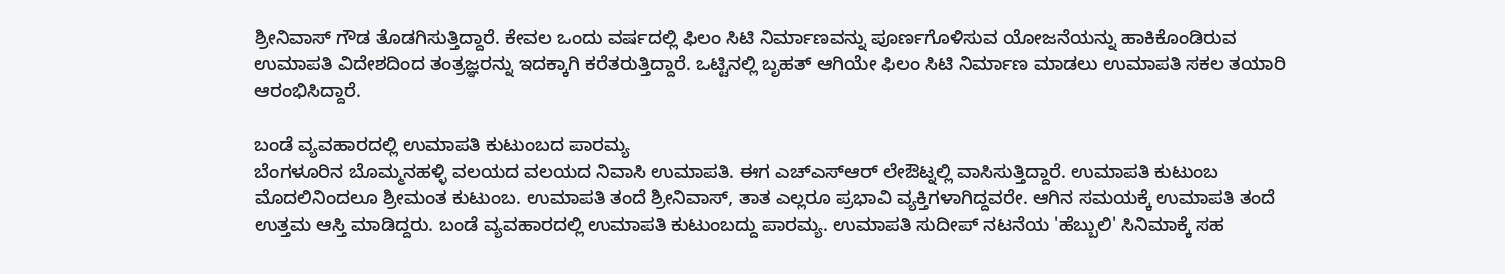ಶ್ರೀನಿವಾಸ್ ಗೌಡ ತೊಡಗಿಸುತ್ತಿದ್ದಾರೆ. ಕೇವಲ ಒಂದು ವರ್ಷದಲ್ಲಿ ಫಿಲಂ ಸಿಟಿ ನಿರ್ಮಾಣವನ್ನು ಪೂರ್ಣಗೊಳಿಸುವ ಯೋಜನೆಯನ್ನು ಹಾಕಿಕೊಂಡಿರುವ ಉಮಾಪತಿ ವಿದೇಶದಿಂದ ತಂತ್ರಜ್ಞರನ್ನು ಇದಕ್ಕಾಗಿ ಕರೆತರುತ್ತಿದ್ದಾರೆ. ಒಟ್ಟಿನಲ್ಲಿ ಬೃಹತ್ ಆಗಿಯೇ ಫಿಲಂ ಸಿಟಿ ನಿರ್ಮಾಣ ಮಾಡಲು ಉಮಾಪತಿ ಸಕಲ ತಯಾರಿ ಆರಂಭಿಸಿದ್ದಾರೆ.

ಬಂಡೆ ವ್ಯವಹಾರದಲ್ಲಿ ಉಮಾಪತಿ ಕುಟುಂಬದ ಪಾರಮ್ಯ
ಬೆಂಗಳೂರಿನ ಬೊಮ್ಮನಹಳ್ಳಿ ವಲಯದ ವಲಯದ ನಿವಾಸಿ ಉಮಾಪತಿ. ಈಗ ಎಚ್ಎಸ್ಆರ್ ಲೇಔಟ್ನಲ್ಲಿ ವಾಸಿಸುತ್ತಿದ್ದಾರೆ. ಉಮಾಪತಿ ಕುಟುಂಬ ಮೊದಲಿನಿಂದಲೂ ಶ್ರೀಮಂತ ಕುಟುಂಬ. ಉಮಾಪತಿ ತಂದೆ ಶ್ರೀನಿವಾಸ್, ತಾತ ಎಲ್ಲರೂ ಪ್ರಭಾವಿ ವ್ಯಕ್ತಿಗಳಾಗಿದ್ದವರೇ. ಆಗಿನ ಸಮಯಕ್ಕೆ ಉಮಾಪತಿ ತಂದೆ ಉತ್ತಮ ಆಸ್ತಿ ಮಾಡಿದ್ದರು. ಬಂಡೆ ವ್ಯವಹಾರದಲ್ಲಿ ಉಮಾಪತಿ ಕುಟುಂಬದ್ದು ಪಾರಮ್ಯ. ಉಮಾಪತಿ ಸುದೀಪ್ ನಟನೆಯ 'ಹೆಬ್ಬುಲಿ' ಸಿನಿಮಾಕ್ಕೆ ಸಹ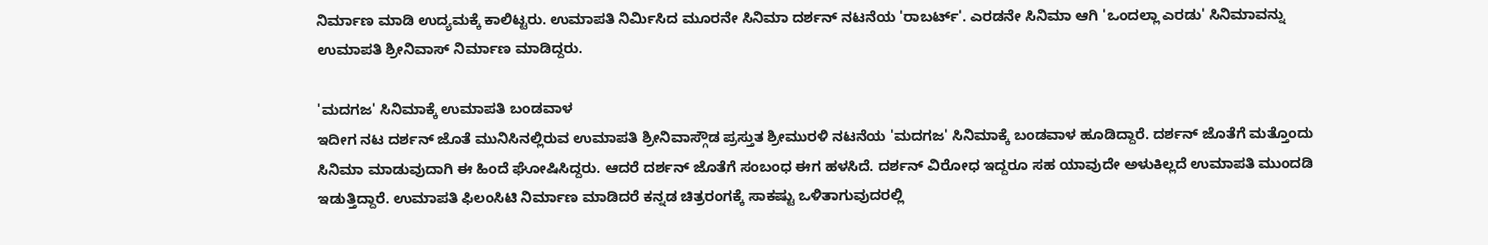ನಿರ್ಮಾಣ ಮಾಡಿ ಉದ್ಯಮಕ್ಕೆ ಕಾಲಿಟ್ಟರು. ಉಮಾಪತಿ ನಿರ್ಮಿಸಿದ ಮೂರನೇ ಸಿನಿಮಾ ದರ್ಶನ್ ನಟನೆಯ 'ರಾಬರ್ಟ್'. ಎರಡನೇ ಸಿನಿಮಾ ಆಗಿ 'ಒಂದಲ್ಲಾ ಎರಡು' ಸಿನಿಮಾವನ್ನು ಉಮಾಪತಿ ಶ್ರೀನಿವಾಸ್ ನಿರ್ಮಾಣ ಮಾಡಿದ್ದರು.

'ಮದಗಜ' ಸಿನಿಮಾಕ್ಕೆ ಉಮಾಪತಿ ಬಂಡವಾಳ
ಇದೀಗ ನಟ ದರ್ಶನ್ ಜೊತೆ ಮುನಿಸಿನಲ್ಲಿರುವ ಉಮಾಪತಿ ಶ್ರೀನಿವಾಸ್ಗೌಡ ಪ್ರಸ್ತುತ ಶ್ರೀಮುರಳಿ ನಟನೆಯ 'ಮದಗಜ' ಸಿನಿಮಾಕ್ಕೆ ಬಂಡವಾಳ ಹೂಡಿದ್ದಾರೆ. ದರ್ಶನ್ ಜೊತೆಗೆ ಮತ್ತೊಂದು ಸಿನಿಮಾ ಮಾಡುವುದಾಗಿ ಈ ಹಿಂದೆ ಘೋಷಿಸಿದ್ದರು. ಆದರೆ ದರ್ಶನ್ ಜೊತೆಗೆ ಸಂಬಂಧ ಈಗ ಹಳಸಿದೆ. ದರ್ಶನ್ ವಿರೋಧ ಇದ್ದರೂ ಸಹ ಯಾವುದೇ ಅಳುಕಿಲ್ಲದೆ ಉಮಾಪತಿ ಮುಂದಡಿ ಇಡುತ್ತಿದ್ದಾರೆ. ಉಮಾಪತಿ ಫಿಲಂಸಿಟಿ ನಿರ್ಮಾಣ ಮಾಡಿದರೆ ಕನ್ನಡ ಚಿತ್ರರಂಗಕ್ಕೆ ಸಾಕಷ್ಟು ಒಳಿತಾಗುವುದರಲ್ಲಿ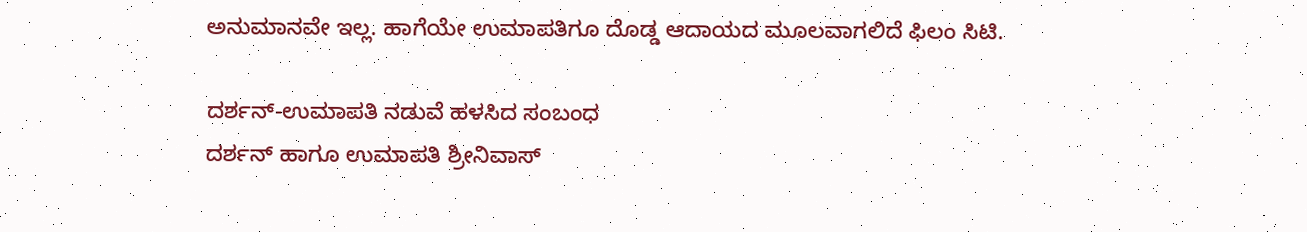ಅನುಮಾನವೇ ಇಲ್ಲ. ಹಾಗೆಯೇ ಉಮಾಪತಿಗೂ ದೊಡ್ಡ ಆದಾಯದ ಮೂಲವಾಗಲಿದೆ ಫಿಲಂ ಸಿಟಿ.

ದರ್ಶನ್-ಉಮಾಪತಿ ನಡುವೆ ಹಳಸಿದ ಸಂಬಂಧ
ದರ್ಶನ್ ಹಾಗೂ ಉಮಾಪತಿ ಶ್ರೀನಿವಾಸ್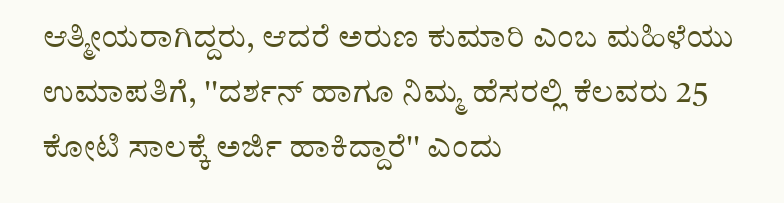ಆತ್ಮೀಯರಾಗಿದ್ದರು, ಆದರೆ ಅರುಣ ಕುಮಾರಿ ಎಂಬ ಮಹಿಳೆಯು ಉಮಾಪತಿಗೆ, ''ದರ್ಶನ್ ಹಾಗೂ ನಿಮ್ಮ ಹೆಸರಲ್ಲಿ ಕೆಲವರು 25 ಕೋಟಿ ಸಾಲಕ್ಕೆ ಅರ್ಜಿ ಹಾಕಿದ್ದಾರೆ'' ಎಂದು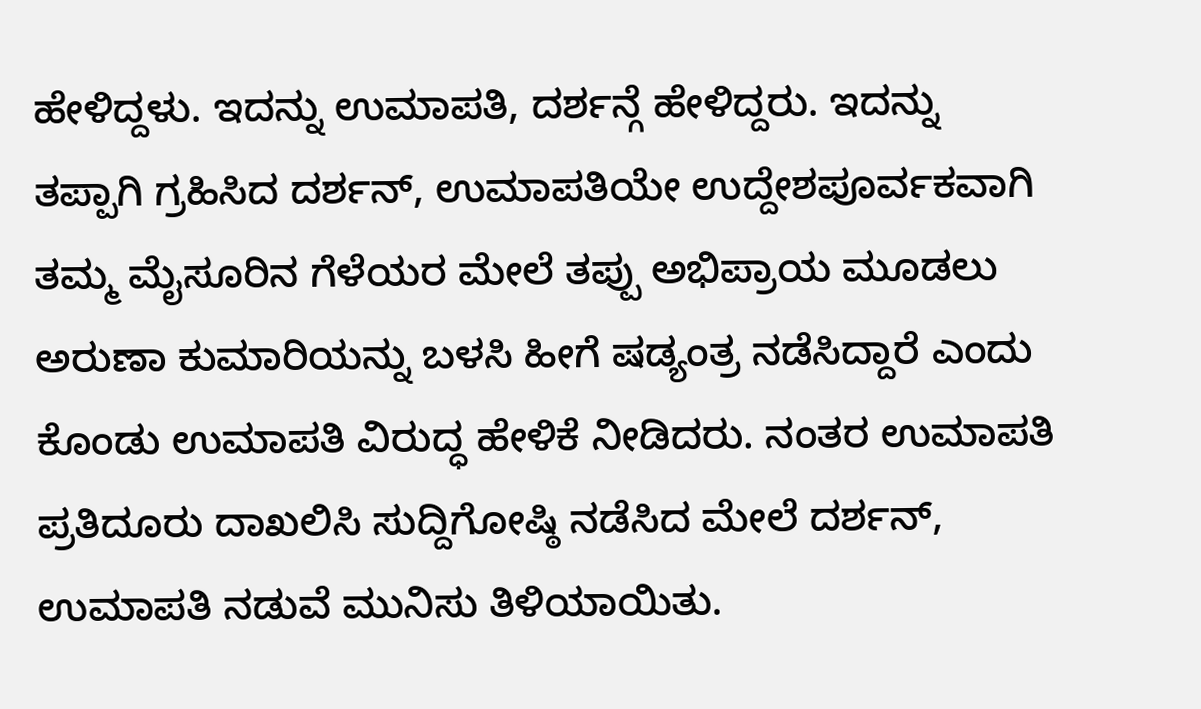ಹೇಳಿದ್ದಳು. ಇದನ್ನು ಉಮಾಪತಿ, ದರ್ಶನ್ಗೆ ಹೇಳಿದ್ದರು. ಇದನ್ನು ತಪ್ಪಾಗಿ ಗ್ರಹಿಸಿದ ದರ್ಶನ್, ಉಮಾಪತಿಯೇ ಉದ್ದೇಶಪೂರ್ವಕವಾಗಿ ತಮ್ಮ ಮೈಸೂರಿನ ಗೆಳೆಯರ ಮೇಲೆ ತಪ್ಪು ಅಭಿಪ್ರಾಯ ಮೂಡಲು ಅರುಣಾ ಕುಮಾರಿಯನ್ನು ಬಳಸಿ ಹೀಗೆ ಷಡ್ಯಂತ್ರ ನಡೆಸಿದ್ದಾರೆ ಎಂದು ಕೊಂಡು ಉಮಾಪತಿ ವಿರುದ್ಧ ಹೇಳಿಕೆ ನೀಡಿದರು. ನಂತರ ಉಮಾಪತಿ ಪ್ರತಿದೂರು ದಾಖಲಿಸಿ ಸುದ್ದಿಗೋಷ್ಠಿ ನಡೆಸಿದ ಮೇಲೆ ದರ್ಶನ್, ಉಮಾಪತಿ ನಡುವೆ ಮುನಿಸು ತಿಳಿಯಾಯಿತು.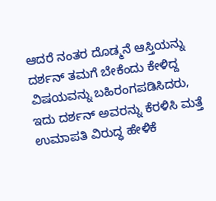ಆದರೆ ನಂತರ ದೊಡ್ಮನೆ ಆಸ್ತಿಯನ್ನು ದರ್ಶನ್ ತಮಗೆ ಬೇಕೆಂದು ಕೇಳಿದ್ದ ವಿಷಯವನ್ನು ಬಹಿರಂಗಪಡಿಸಿದರು, ಇದು ದರ್ಶನ್ ಅವರನ್ನು ಕೆರಳಿಸಿ ಮತ್ತೆ ಉಮಾಪತಿ ವಿರುದ್ಧ ಹೇಳಿಕೆ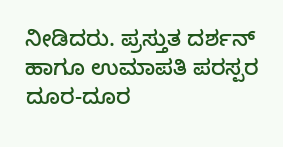ನೀಡಿದರು. ಪ್ರಸ್ತುತ ದರ್ಶನ್ ಹಾಗೂ ಉಮಾಪತಿ ಪರಸ್ಪರ ದೂರ-ದೂರ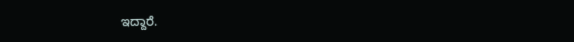ಇದ್ದಾರೆ.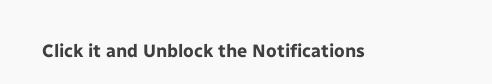Click it and Unblock the Notifications